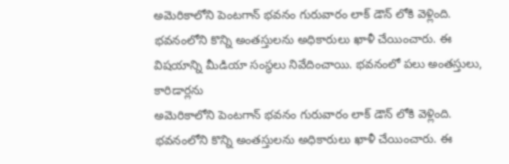అమెరికాలోని పెంటగాన్ భవనం గురువారం లాక్ డౌన్ లోకి వెళ్లింది. భవనంలోని కొన్ని అంతస్తులను అధికారులు ఖాళీ చేయించారు. ఈ విషయాన్ని మీడియా సంస్థలు నివేదించాయి. భవనంలో పలు అంతస్తులు, కారిడార్లను
అమెరికాలోని పెంటగాన్ భవనం గురువారం లాక్‌ డౌన్‌ లోకి వెళ్లింది. భవనంలోని కొన్ని అంతస్తులను అధికారులు ఖాళీ చేయించారు. ఈ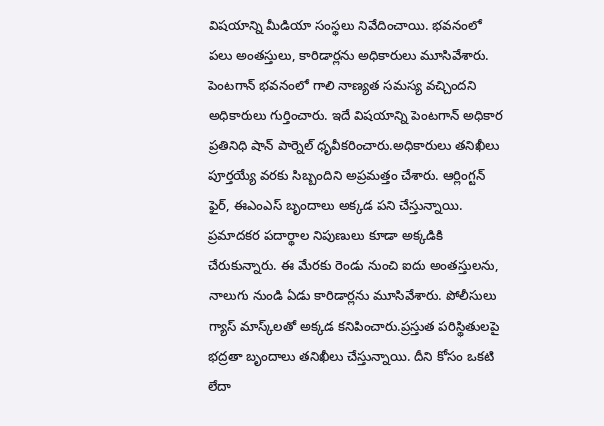విషయాన్ని మీడియా సంస్థలు నివేదించాయి. భవనంలో పలు అంతస్తులు, కారిడార్లను అధికారులు మూసివేశారు. పెంటగాన్ భవనంలో గాలి నాణ్యత సమస్య వచ్చిందని అధికారులు గుర్తించారు. ఇదే విషయాన్ని పెంటగాన్ అధికార ప్రతినిధి షాన్ పార్నెల్ ధృవీకరించారు.అధికారులు తనిఖీలు పూర్తయ్యే వరకు సిబ్బందిని అప్రమత్తం చేశారు. ఆర్లింగ్టన్ ఫైర్, ఈఎంఎస్ బృందాలు అక్కడ పని చేస్తున్నాయి. ప్రమాదకర పదార్థాల నిపుణులు కూడా అక్కడికి చేరుకున్నారు. ఈ మేరకు రెండు నుంచి ఐదు అంతస్తులను, నాలుగు నుండి ఏడు కారిడార్లను మూసివేశారు. పోలీసులు గ్యాస్ మాస్క్‌లతో అక్కడ కనిపించారు.ప్రస్తుత పరిస్థితులపై భద్రతా బృందాలు తనిఖీలు చేస్తున్నాయి. దీని కోసం ఒకటి లేదా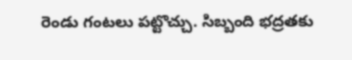రెండు గంటలు పట్టొచ్చు. సిబ్బంది భద్రతకు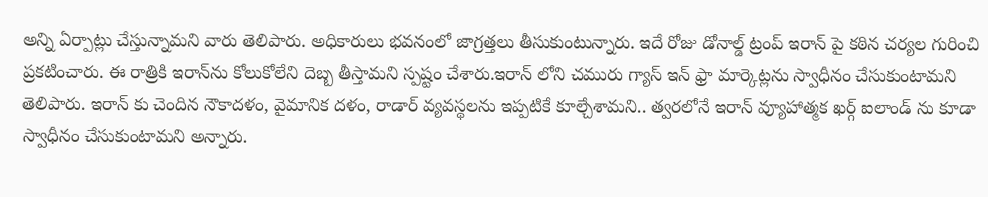అన్ని ఏర్పాట్లు చేస్తున్నామని వారు తెలిపారు. అధికారులు భవనంలో జాగ్రత్తలు తీసుకుంటున్నారు. ఇదే రోజు డోనాల్డ్ ట్రంప్ ఇరాన్‌ పై కఠిన చర్యల గురించి ప్రకటించారు. ఈ రాత్రికి ఇరాన్‌ను కోలుకోలేని దెబ్బ తీస్తామని స్పష్టం చేశారు.ఇరాన్ లోని చమురు గ్యాస్‌ ఇన్‌ ఫ్రా మార్కెట్లను స్వాధీనం చేసుకుంటామని తెలిపారు. ఇరాన్ కు చెందిన నౌకాదళం, వైమానిక దళం, రాడార్‌ వ్యవస్థలను ఇప్పటికే కూల్చేశామని.. త్వరలోనే ఇరాన్ వ్యూహాత్మక ఖర్గ్ ఐలాండ్ ను కూడా స్వాధీనం చేసుకుంటామని అన్నారు.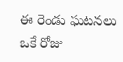ఈ రెండు ఘటనలు ఒకే రోజు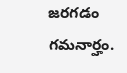జరగడం గమనార్హం.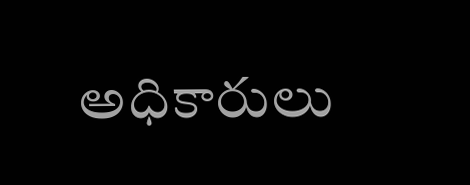అధికారులు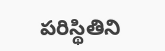పరిస్థితిని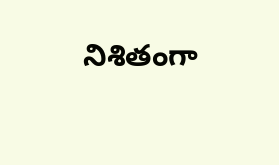నిశితంగా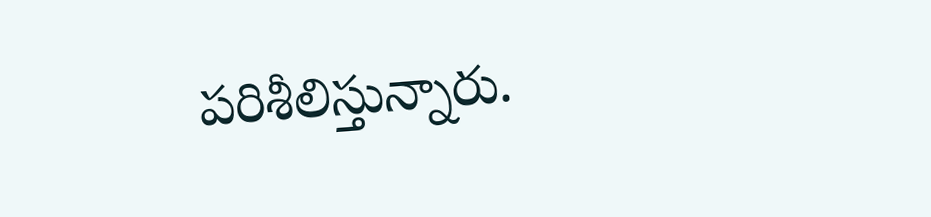పరిశీలిస్తున్నారు.